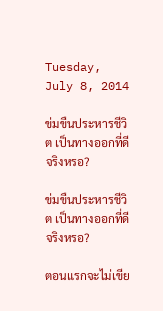Tuesday, July 8, 2014

ข่มขืนประหารชีวิต เป็นทางออกที่ดีจริงหรอ?

ข่มขืนประหารชีวิต เป็นทางออกที่ดีจริงหรอ?

ตอนแรกจะไม่เขีย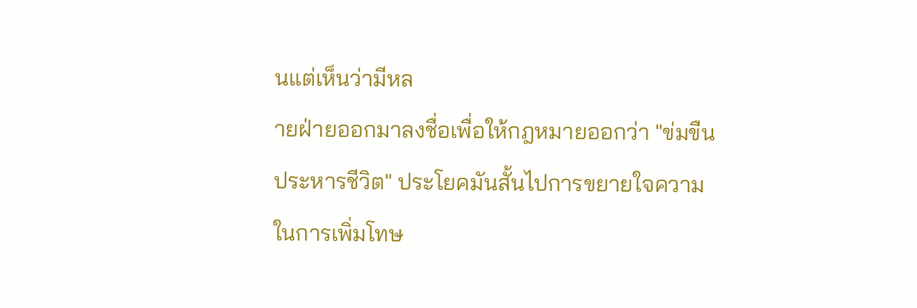นแต่เห็นว่ามีหล
ายฝ่ายออกมาลงชื่อเพื่อให้กฎหมายออกว่า "ข่มขืนประหารชีวิต" ประโยคมันสั้นไปการขยายใจความในการเพิ่มโทษ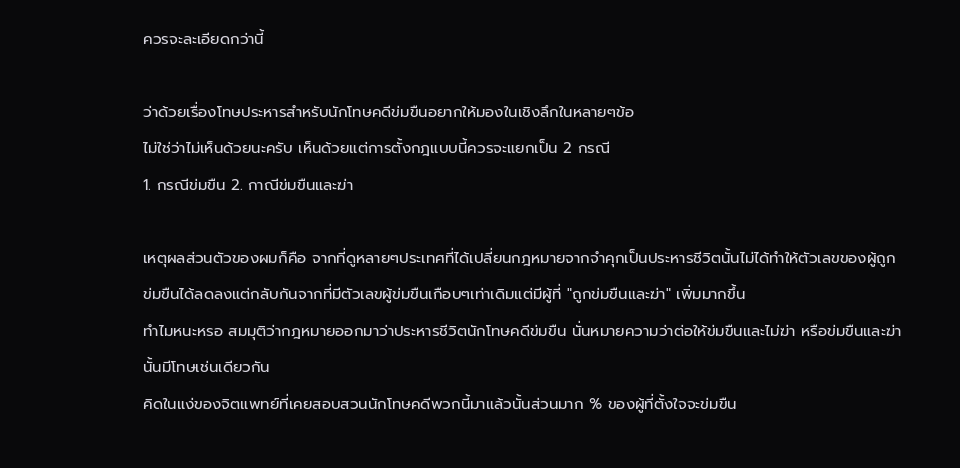ควรจะละเอียดกว่านี้

ว่าด้วยเรื่องโทษประหารสำหรับนักโทษคดีข่มขืนอยากให้มองในเชิงลึกในหลายๆข้อ
ไม่ใช่ว่าไม่เห็นด้วยนะครับ เห็นด้วยแต่การตั้งกฎแบบนี้ควรจะแยกเป็น 2 กรณี
1. กรณีข่มขืน 2. กาณีข่มขืนและฆ่า

เหตุผลส่วนตัวของผมก็คือ จากที่ดูหลายๆประเทศที่ได้เปลี่ยนกฎหมายจากจำคุกเป็นประหารชีวิตนั้นไม่ได้ทำให้ตัวเลขของผู้ถูกข่มขืนได้ลดลงแต่กลับกันจากที่มีตัวเลขผู้ข่มขืนเกือบๆเท่าเดิมแต่มีผู้ที่ "ถูกข่มขืนและฆ่า" เพิ่มมากขึ้น
ทำไมหนะหรอ สมมุติว่ากฎหมายออกมาว่าประหารชีวิตนักโทษคดีข่มขืน นั่นหมายความว่าต่อให้ข่มขืนและไม่ฆ่า หรือข่มขืนและฆ่านั้นมีโทษเช่นเดียวกัน
คิดในแง่ของจิตแพทย์ที่เคยสอบสวนนักโทษคดีพวกนี้มาแล้วนั้นส่วนมาก % ของผู้ที่ตั้งใจจะข่มขืน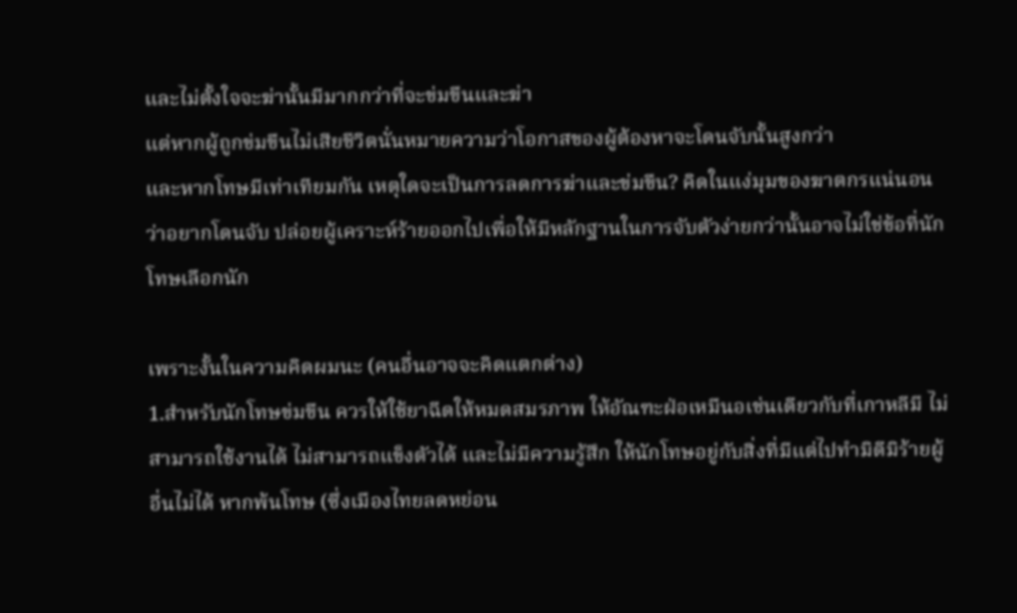และไม่ตั้งใจจะฆ่านั้นมีมากกว่าที่จะข่มขืนและฆ่า
แต่หากผู้ถูกข่มขืนไม่เสียชีวิตนั่นหมายความว่าโอกาสของผู้ต้องหาจะโดนจับนั้นสูงกว่า
และหากโทษมีเท่าเทียมกัน เหตุใดจะเป็นการลดการฆ่าและข่มขืน? คิดในแง่มุมของฆาตกรแน่นอนว่าอยากโดนจับ ปล่อยผู้เคราะห์ร้ายออกไปเพื่อให้มีหลักฐานในการจับตัวง่ายกว่านั้นอาจไม่ใช่ข้อที่นักโทษเลือกนัก

เพราะงั้นในความคิดผมนะ (คนอื่นอาจจะคิดแตกต่าง)
1.สำหรับนักโทษข่มขืน ควรให้ใช้ยาฉีดให้หมดสมรภาพ ให้อัณฑะฝ่อเหมืนอเช่นเดียวกับที่เกาหลีมี ไม่สามารถใช้งานได้ ไม่สามารถแข็งตัวได้ และไม่มีความรู้สึก ให้นักโทษอยู่กับสิ่งที่มีแต่ไปทำมิดีมิร้ายผู้อื่นไม่ได้ หากพ้นโทษ (ซึ่งเมืองไทยลดหย่อน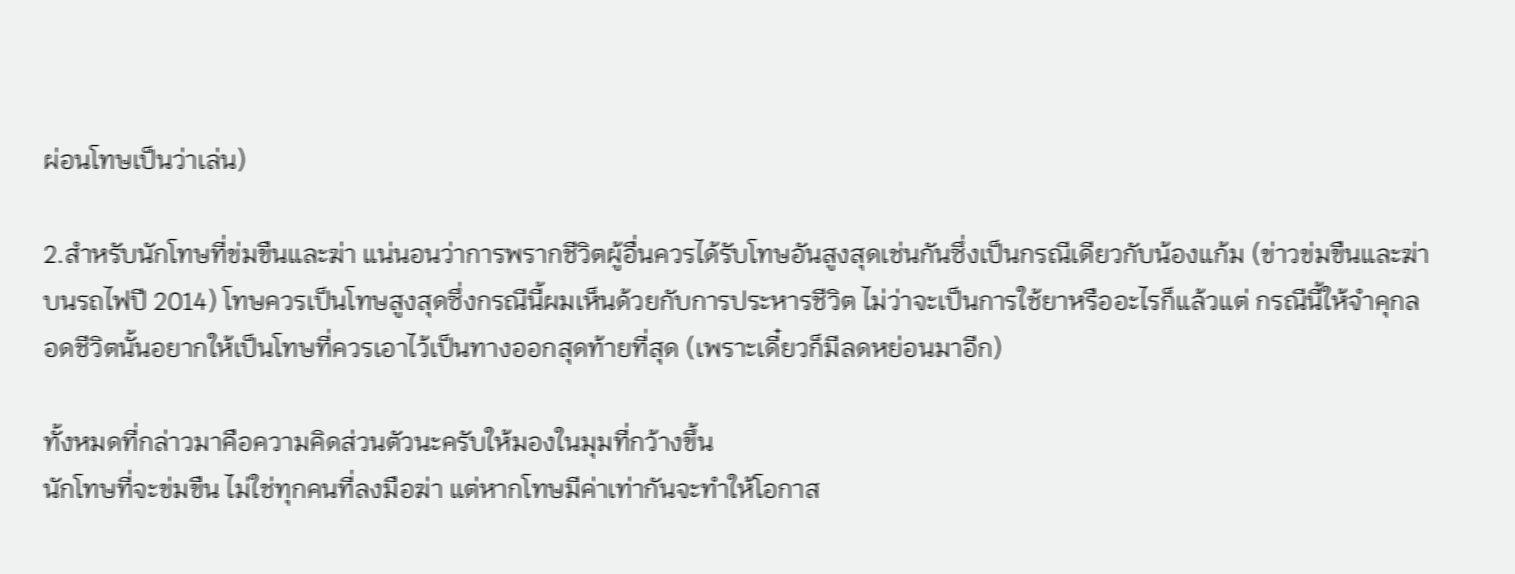ผ่อนโทษเป็นว่าเล่น)

2.สำหรับนักโทษที่ข่มขืนและฆ่า แน่นอนว่าการพรากชีวิตผู้อื่นควรได้รับโทษอันสูงสุดเช่นกันซึ่งเป็นกรณีเดียวกับน้องแก้ม (ข่าวข่มขืนและฆ่าบนรถไฟปี 2014) โทษควรเป็นโทษสูงสุดซึ่งกรณีนี้ผมเห็นด้วยกับการประหารชีวิต ไม่ว่าจะเป็นการใช้ยาหรืออะไรก็แล้วแต่ กรณีนี้ให้จำคุกลอดชีวิตนั้นอยากให้เป็นโทษที่ควรเอาไว้เป็นทางออกสุดท้ายที่สุด (เพราะเดี๋ยวก็มีลดหย่อนมาอีก)

ทั้งหมดที่กล่าวมาคือความคิดส่วนตัวนะครับให้มองในมุมที่กว้างขึ้น
นักโทษที่จะข่มขืน ไม่ใช่ทุกคนที่ลงมือฆ่า แต่หากโทษมีค่าเท่ากันจะทำให้โอกาส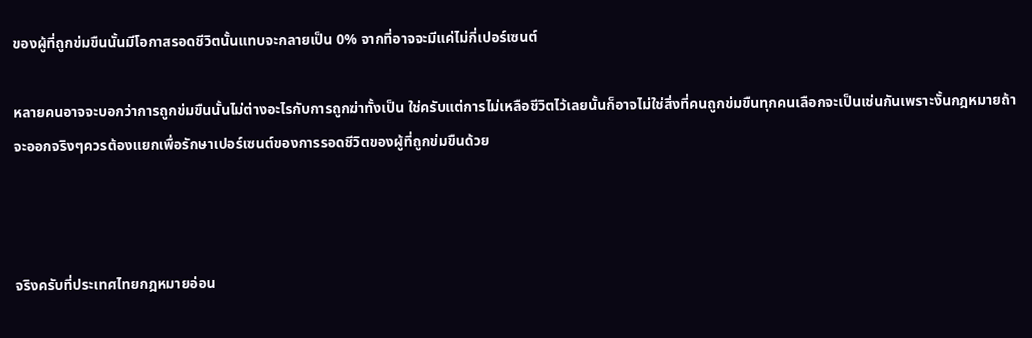ของผู้ที่ถูกข่มขืนนั้นมีโอกาสรอดชีวิตนั้นแทบจะกลายเป็น 0% จากที่อาจจะมีแค่ไม่กี่เปอร์เซนต์

หลายคนอาจจะบอกว่าการถูกข่มขืนนั้นไม่ต่างอะไรกับการถูกฆ่าทั้งเป็น ใช่ครับแต่การไม่เหลือชีวิตไว้เลยนั้นก็อาจไม่ใช่สิ่งที่คนถูกข่มขืนทุกคนเลือกจะเป็นเช่นกันเพราะงั้นกฎหมายถ้าจะออกจริงๆควรต้องแยกเพื่อรักษาเปอร์เซนต์ของการรอดชีวิตของผู้ที่ถูกข่มขืนด้วย



จริงครับที่ประเทศไทยกฎหมายอ่อน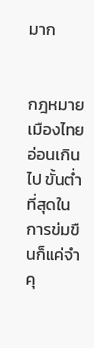มาก


กฎหมายเมืองไทยอ่อนเกินไป ขั้นต่ำที่สุดในการข่มขืนก็แค่จำคุ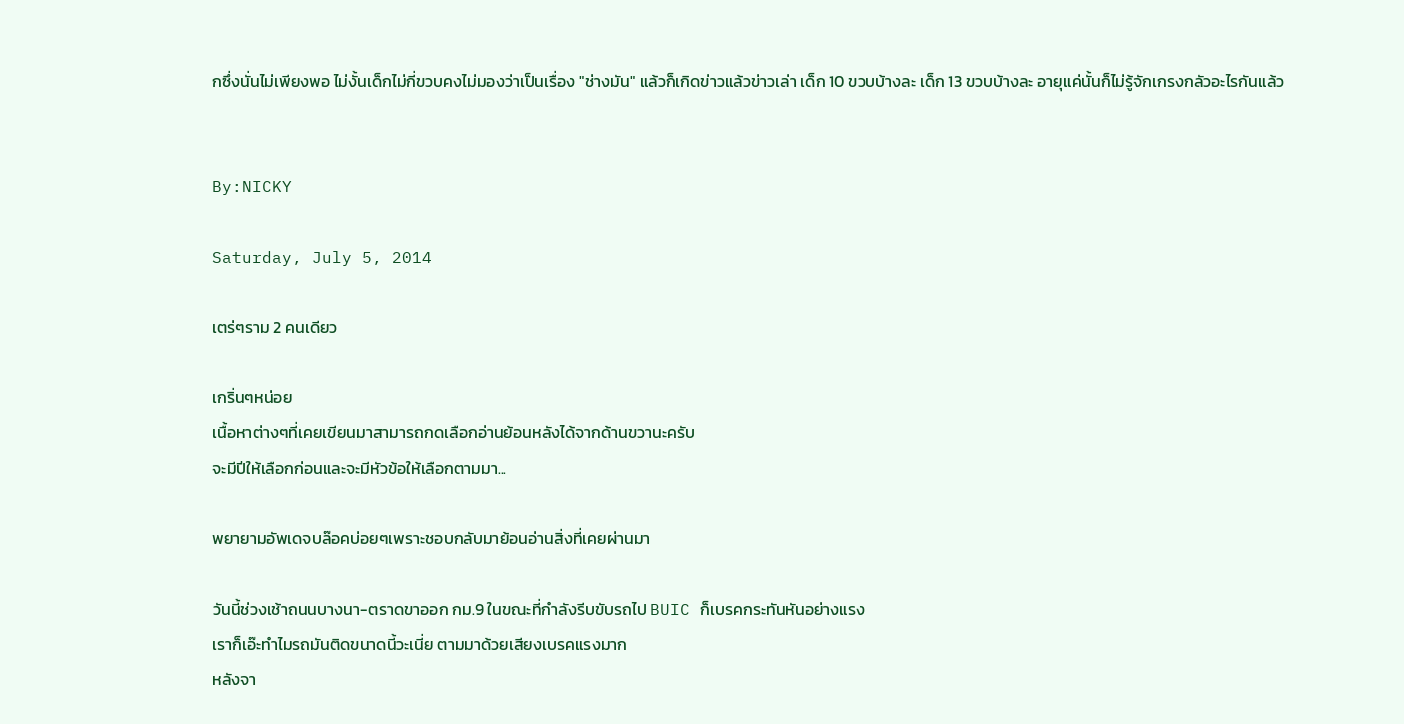กซึ่งนั่นไม่เพียงพอ ไม่งั้นเด็กไม่กี่ขวบคงไม่มองว่าเป็นเรื่อง "ช่างมัน" แล้วก็เกิดข่าวแล้วข่าวเล่า เด็ก 10 ขวบบ้างละ เด็ก 13 ขวบบ้างละ อายุแค่นั้นก็ไม่รู้จักเกรงกลัวอะไรกันแล้ว


By:NICKY

Saturday, July 5, 2014

เตร่ๆราม 2 คนเดียว

เกริ่นๆหน่อย
เนื้อหาต่างๆที่เคยเขียนมาสามารถกดเลือกอ่านย้อนหลังได้จากด้านขวานะครับ
จะมีปีให้เลือกก่อนและจะมีหัวข้อให้เลือกตามมา...

พยายามอัพเดจบล๊อคบ่อยๆเพราะชอบกลับมาย้อนอ่านสิ่งที่เคยผ่านมา

วันนี้ช่วงเช้าถนนบางนา-ตราดขาออก กม.9 ในขณะที่กำลังรีบขับรถไป BUIC ก็เบรคกระทันหันอย่างแรง
เราก็เอ๊ะทำไมรถมันติดขนาดนี้วะเนี่ย ตามมาด้วยเสียงเบรคแรงมาก
หลังจา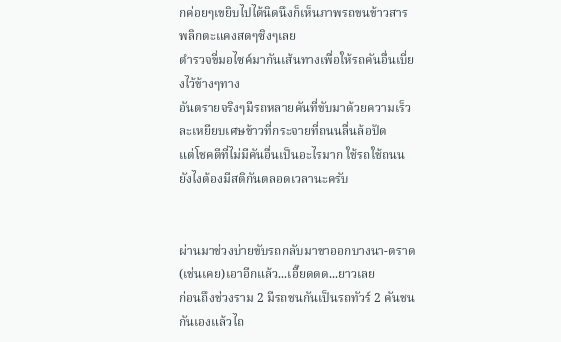กค่อยๆเขยิบไปได้นิดนึงก็เห็นภาพรถขนข้าวสารพลิกตะแคงสดๆซิงๆเลย
ตำรวจขี่มอไซค์มากันเส้นทางเพื่อให้รถคันอื่นเบี่ยงไว้ข้างๆทาง
อันตรายจริงๆมีรถหลายคันที่ขับมาด้วยความเร็วละเหยียบเศษข้าวที่กระจายที่ถนนลื่นล้อปัด
แต่โชคดีที่ไม่มีคันอื่นเป็นอะไรมาก ใช้รถใช้ถนนยังไงต้องมีสติกันตลอดเวลานะครับ


ผ่านมาช่วงบ่ายขับรถกลับมาขาออกบางนา-ตราด (เช่นเคย)เอาอีกแล้ว...เอี๊ยดดด...ยาวเลย
ก่อนถึงช่วงราม 2 มีรถชนกันเป็นรถทัวร์ 2 คันชนกันเองแล้วไถ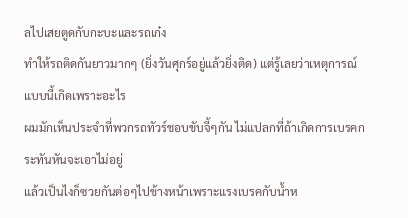ลไปเสยตูดกับกะบะและรถเก๋ง
ทำให้รถติดกันยาวมากๆ (ยิ่งวันศุกร์อยู่แล้วยิ่งติด) แต่รู้เลยว่าเหตุการณ์แบบนี้เกิดเพราะอะไร
ผมมักเห็นประจำที่พวกรถทัวร์ชอบขับจี้ๆกัน ไม่แปลกที่ถ้าเกิดการเบรคกระทันหันจะเอาไม่อยู่
แล้วเป็นไงก็ซวยกันต่อๆไปข้างหน้าเพราะแรงเบรคกับน้ำห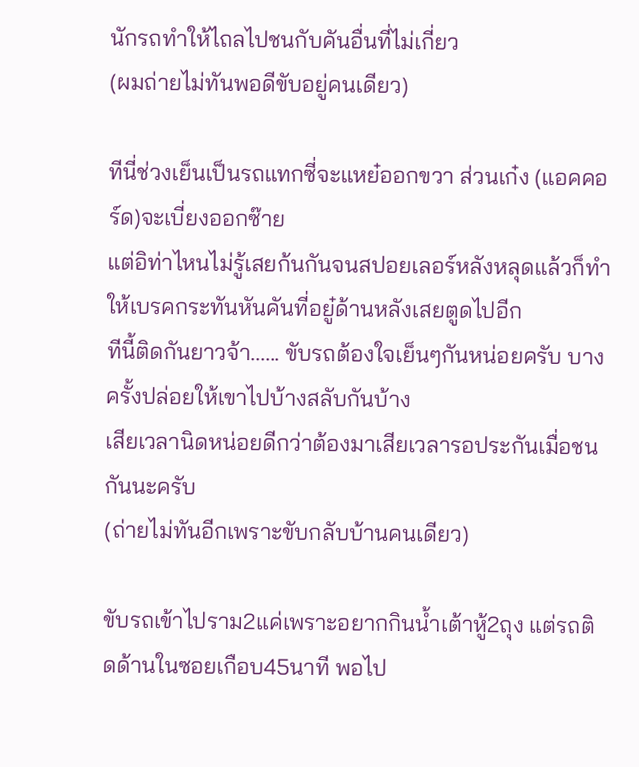นักรถทำให้ไถลไปชนกับคันอื่นที่ไม่เกี่ยว
(ผมถ่ายไม่ทันพอดีขับอยู่คนเดียว)

ทีนี่ช่วงเย็นเป็นรถแทกซี่จะแหย๋ออกขวา ส่วนเก๋ง (แอคคอร์ด)จะเบี่ยงออกซ๊าย
แต่อิท่าไหนไม่รู้เสยก้นกันจนสปอยเลอร์หลังหลุดแล้วก็ทำให้เบรคกระทันหันคันที่อยู๋ด้านหลังเสยตูดไปอีก
ทีนี้ติดกันยาวจ้า...... ขับรถต้องใจเย็นๆกันหน่อยครับ บางครั้งปล่อยให้เขาไปบ้างสลับกันบ้าง
เสียเวลานิดหน่อยดีกว่าต้องมาเสียเวลารอประกันเมื่อชนกันนะครับ
(ถ่ายไม่ทันอีกเพราะขับกลับบ้านคนเดียว)

ขับรถเข้าไปราม2แค่เพราะอยากกินน้ำเต้าหู้2ถุง แต่รถติดด้านในซอยเกือบ45นาที พอไป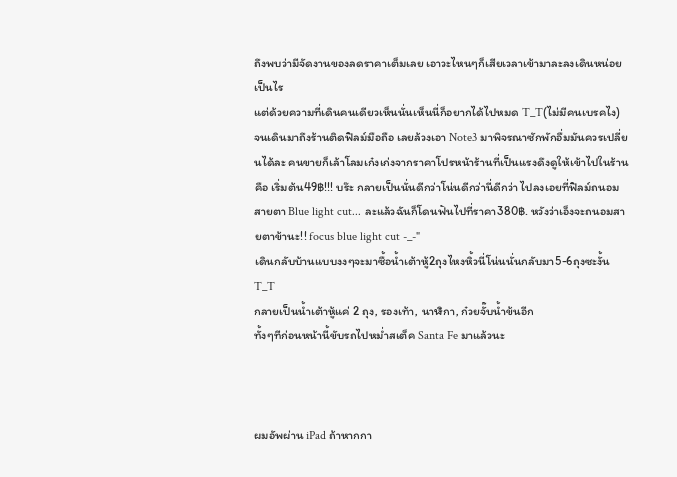ถึงพบว่ามีจัดงานของลดราคาเต็มเลย เอาวะไหนๆก็เสียเวลาเข้ามาละลงเดินหน่อยเป็นไร
แต่ด้วยความที่เดินคนเดียวเห็นนั่นเห็นนี่ก็อยากได้ไปหมด T_T(ไม่มีคนเบรคไง)
จนเดินมาถึงร้านติดฟิลม์มือถือ เลยล้วงเอา Note3 มาพิจรณาซักพักอื่มมันควรเปลี่ยนได้ละ คนขายก็เล้าโลมเก๋งเก่งจากราคาโปรหน้าร้านที่เป็นแรงดึงดูให้เข้าไปในร้านคือ เริ่มต้น49฿!!! บร๊ะ กลายเป็นนั่นดีกว่าโน่นดีกว่านี่ดีกว่า ไปลงเอยที่ฟิลม์ถนอมสายตา Blue light cut... ละแล้วฉันก็โดนฟันไปที่ราคา380฿. หวังว่าเอ็งจะถนอมสายตาข้านะ!! focus blue light cut -_-"
เดินกลับบ้านแบบงงๆจะมาซื้อน้ำเต้าหู้2ถุงไหงหิ้วนี่โน่นนั่นกลับมา5-6ถุงซะงั้น T_T
กลายเป็นน้ำเต้าหู้แค่ 2 ถุง, รองเท้า, นาฬิกา, ก๋วยจั๊บน้ำข้นอีก
ทั้งๆทีก่อนหน้านี้ขับรถไปหม่ำสเต็ค Santa Fe มาแล้วนะ



ผมอัพผ่าน iPad ถ้าหากกา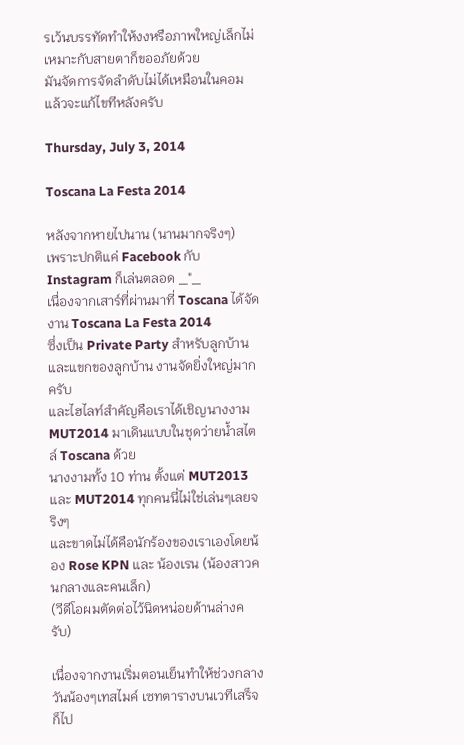รเว้นบรรทัดทำให้งงหรือภาพใหญ่เล็กไม่เหมาะกับสายตาก็ขออภัยด้วย
มันจัดการจัดลำดับไม่ได้เหมือนในคอมแล้วจะแก้ไขทีหลังครับ

Thursday, July 3, 2014

Toscana La Festa 2014

หลังจากหายไปนาน (นานมากจริงๆ)
เพราะปกติแค่ Facebook กับ Instagram ก็เล่นตลอด _"_
เนื่องจากเสาร์ที่ผ่านมาที่ Toscana ได้จัดงาน Toscana La Festa 2014
ซึ่งเป็น Private Party สำหรับลูกบ้านและแขกของลูกบ้าน งานจัดยิ่งใหญ่มากครับ
และไฮไลท์สำคัญคือเราได้เชิญนางงาม MUT2014 มาเดินแบบในชุดว่ายน้ำสไตล์ Toscana ด้วย
นางงามทั้ง 10 ท่าน ตั้งแต่ MUT2013 และ MUT2014 ทุกคนนี่ไม่ใช่เล่นๆเลยจริงๆ
และขาดไม่ได้คือนักร้องของเราเองโดยน้อง Rose KPN และ น้องเรน (น้องสาวคนกลางและคนเล็ก)
(วีดีโอผมตัดต่อไว้นิดหน่อยด้านล่างครับ)

เนื่องจากงานเริ่มตอนเย็นทำให้ช่วงกลางวันน้องๆเทสไมค์ เซทตารางบนเวทีเสร็จก็ไป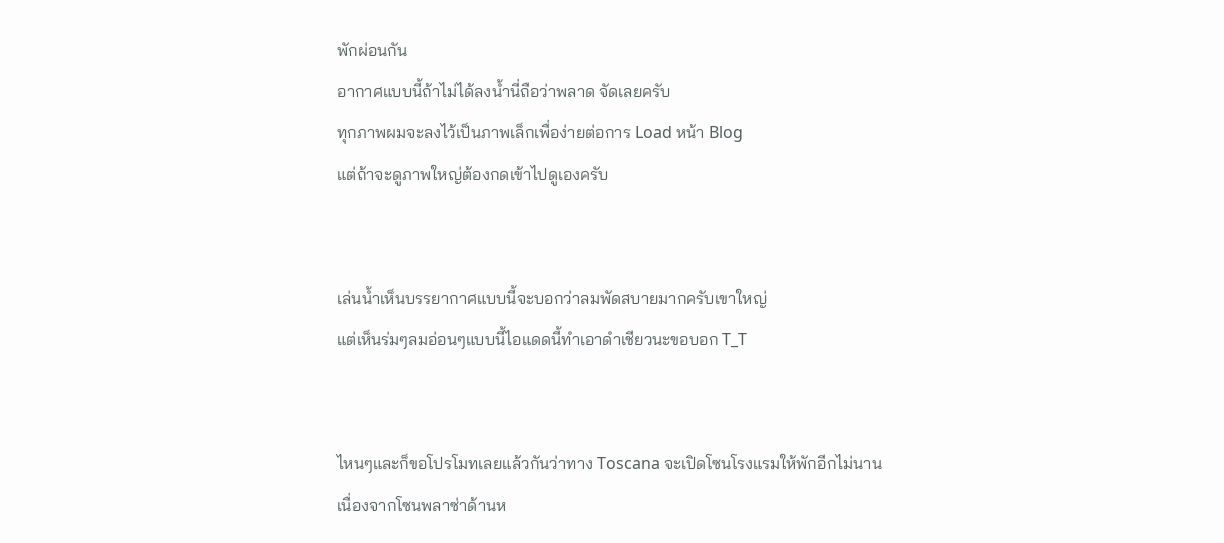พักผ่อนกัน
อากาศแบบนี้ถ้าไม่ได้ลงน้ำนี่ถือว่าพลาด จัดเลยครับ
ทุกภาพผมจะลงไว้เป็นภาพเล็กเพื่อง่ายต่อการ Load หน้า Blog
แต่ถ้าจะดูภาพใหญ่ต้องกดเข้าไปดูเองครับ


เล่นน้ำเห็นบรรยากาศแบบนี้จะบอกว่าลมพัดสบายมากครับเขาใหญ่
แต่เห็นร่มๆลมอ่อนๆแบบนี้ไอแดดนี้ทำเอาดำเชียวนะขอบอก T_T


ไหนๆและก็ขอโปรโมทเลยแล้วกันว่าทาง Toscana จะเปิดโซนโรงแรมให้พักอีกไม่นาน
เนื่องจากโซนพลาซ่าด้านห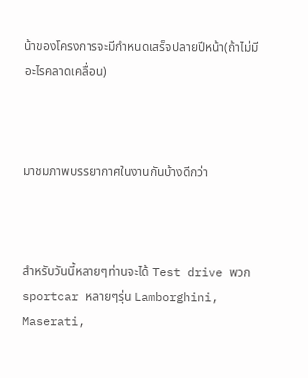น้าของโครงการจะมีกำหนดเสร็จปลายปีหน้า(ถ้าไม่มีอะไรคลาดเคลื่อน)



มาชมภาพบรรยากาศในงานกันบ้างดีกว่า



สำหรับวันนี้หลายๆท่านจะได้ Test drive พวก sportcar หลายๆรุ่น Lamborghini, Maserati,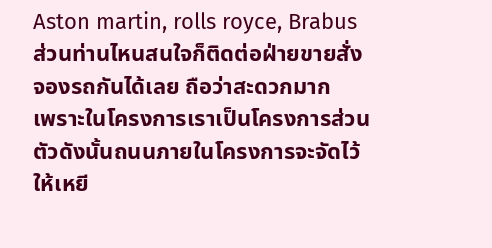Aston martin, rolls royce, Brabus  ส่วนท่านไหนสนใจก็ติดต่อฝ่ายขายสั่งจองรถกันได้เลย ถือว่าสะดวกมาก
เพราะในโครงการเราเป็นโครงการส่วนตัวดังนั้นถนนภายในโครงการจะจัดไว้ให้เหยี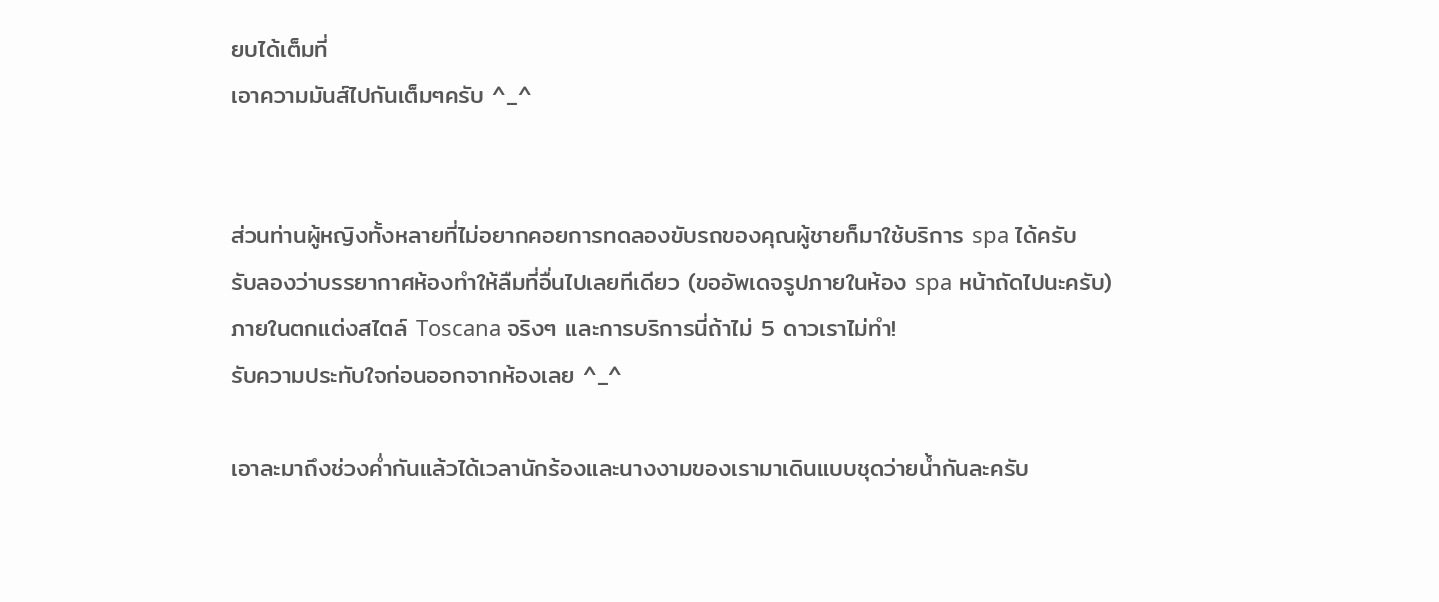ยบได้เต็มที่
เอาความมันส์ไปกันเต็มๆครับ ^_^


ส่วนท่านผู้หญิงทั้งหลายที่ไม่อยากคอยการทดลองขับรถของคุณผู้ชายก็มาใช้บริการ spa ได้ครับ
รับลองว่าบรรยากาศห้องทำให้ลืมที่อื่นไปเลยทีเดียว (ขออัพเดจรูปภายในห้อง spa หน้าถัดไปนะครับ)
ภายในตกแต่งสไตล์ Toscana จริงๆ และการบริการนี่ถ้าไม่ 5 ดาวเราไม่ทำ!
รับความประทับใจก่อนออกจากห้องเลย ^_^

เอาละมาถึงช่วงค่ำกันแล้วได้เวลานักร้องและนางงามของเรามาเดินแบบชุดว่ายน้ำกันละครับ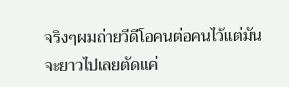จริงๆผมถ่ายวีดีโอคนต่อคนไว้แต่มันจะยาวไปเลยตัดแค่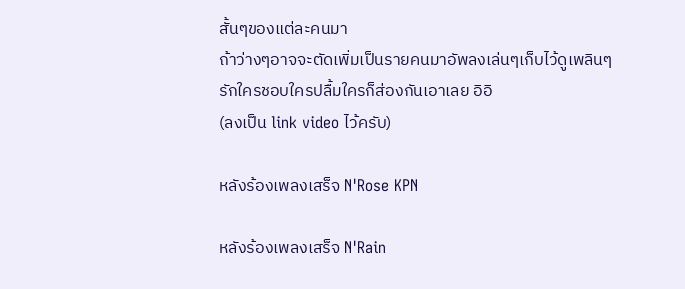สั้นๆของแต่ละคนมา
ถ้าว่างๆอาจจะตัดเพิ่มเป็นรายคนมาอัพลงเล่นๆเก็บไว้ดูเพลินๆ
รักใครชอบใครปลื้มใครก็ส่องกันเอาเลย อิอิ
(ลงเป็น link video ไว้ครับ)

หลังร้องเพลงเสร็จ N'Rose KPN

หลังร้องเพลงเสร็จ N'Rain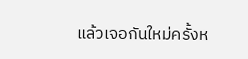แล้วเจอกันใหม่ครั้งห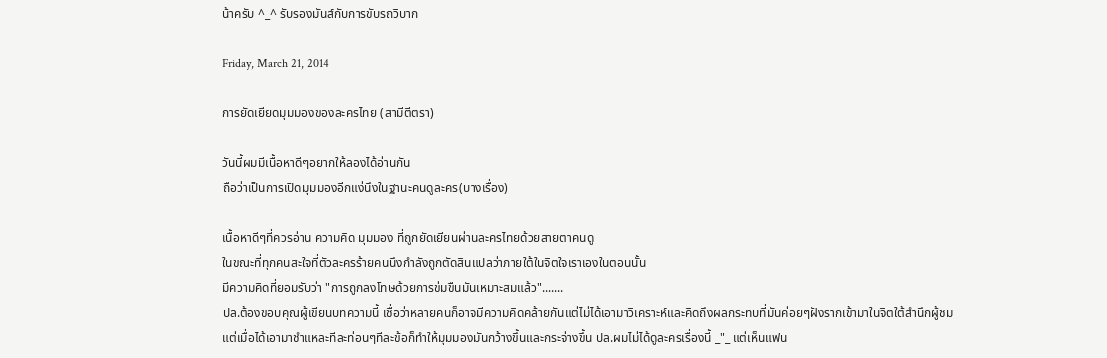น้าครับ ^_^ รับรองมันส์กับการขับรถวิบาก

Friday, March 21, 2014

การยัดเยียดมุมมองของละครไทย (สามีตีตรา)

วันนี้ผมมีเนื้อหาดีๆอยากให้ลองได้อ่านกัน
ถือว่าเป็นการเปิดมุมมองอีกแง่นึงในฐานะคนดูละคร(บางเรื่อง)

เนื้อหาดีๆที่ควรอ่าน ความคิด มุมมอง ที่ถูกยัดเยียนผ่านละครไทยด้วยสายตาคนดู
ในขณะที่ทุกคนสะใจที่ตัวละครร้ายคนนึงกำลังถูกตัดสินแปลว่าภายใต้ในจิตใจเราเองในตอนนั้น
มีความคิดที่ยอมรับว่า "การถูกลงโทษด้วยการข่มขืนมันเหมาะสมแล้ว".......
ปล.ต้องขอบคุณผู้เขียนบทความนี้ เชื่อว่าหลายคนก็อาจมีความคิดคล้ายกันแต่ไม่ได้เอามาวิเคราะห์และคิดถึงผลกระทบที่มันค่อยๆฝังรากเข้ามาในจิตใต้สำนึกผู้ชม
แต่เมื่อได้เอามาชำแหละทีละท่อนๆทีละข้อก็ทำให้มุมมองมันกว้างขึ้นและกระจ่างขึ้น ปล.ผมไม่ได้ดูละครเรื่องนี้ _"_ แต่เห็นแฟน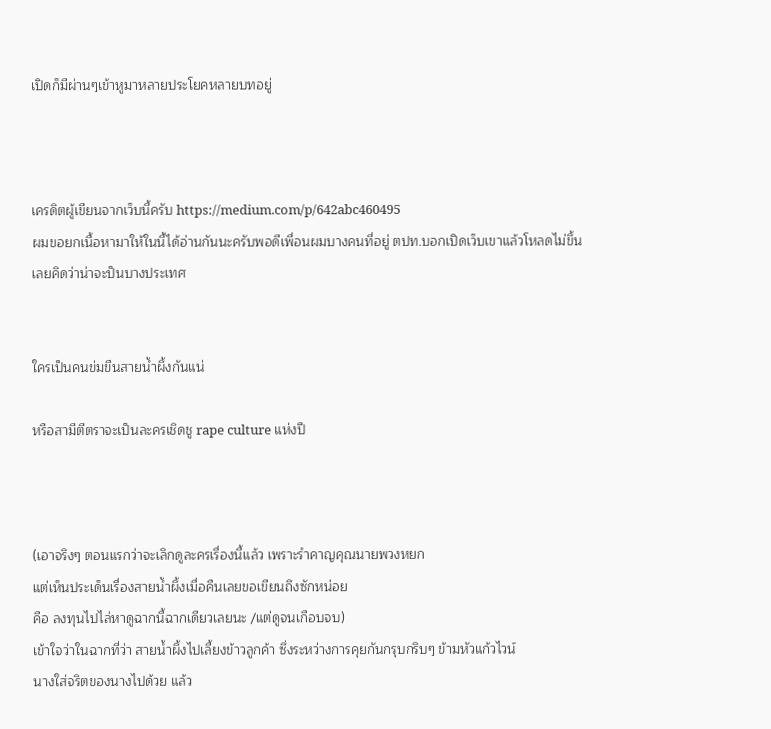เปิดก็มีผ่านๆเข้าหูมาหลายประโยคหลายบทอยู่



เครดิตผู้เขียนจากเว็บนี้ครับ https://medium.com/p/642abc460495
ผมขอยกเนื้อหามาให้ในนี้ได้อ่านกันนะครับพอดีเพื่อนผมบางคนที่อยู่ ตปท.บอกเปิดเว็บเขาแล้วโหลดไม่ขึ้น เลยคิดว่าน่าจะป็นบางประเทศ


ใครเป็นคนข่มขืนสายน้ำผึ้งกันแน่

หรือสามีตีตราจะเป็นละครเชิดชู rape culture แห่งปี



(เอาจริงๆ ตอนแรกว่าจะเลิกดูละครเรื่องนี้แล้ว เพราะรำคาญคุณนายพวงหยก
แต่เห็นประเด็นเรื่องสายน้ำผึ้งเมื่อคืนเลยขอเขียนถึงซักหน่อย
คือ ลงทุนไปไล่หาดูฉากนี้ฉากเดียวเลยนะ /แต่ดูจนเกือบจบ)
เข้าใจว่าในฉากที่ว่า สายน้ำผึ้งไปเลี้ยงข้าวลูกค้า ซึ่งระหว่างการคุยกันกรุบกริบๆ ข้ามหัวแก้วไวน์
นางใส่จริตของนางไปด้วย แล้ว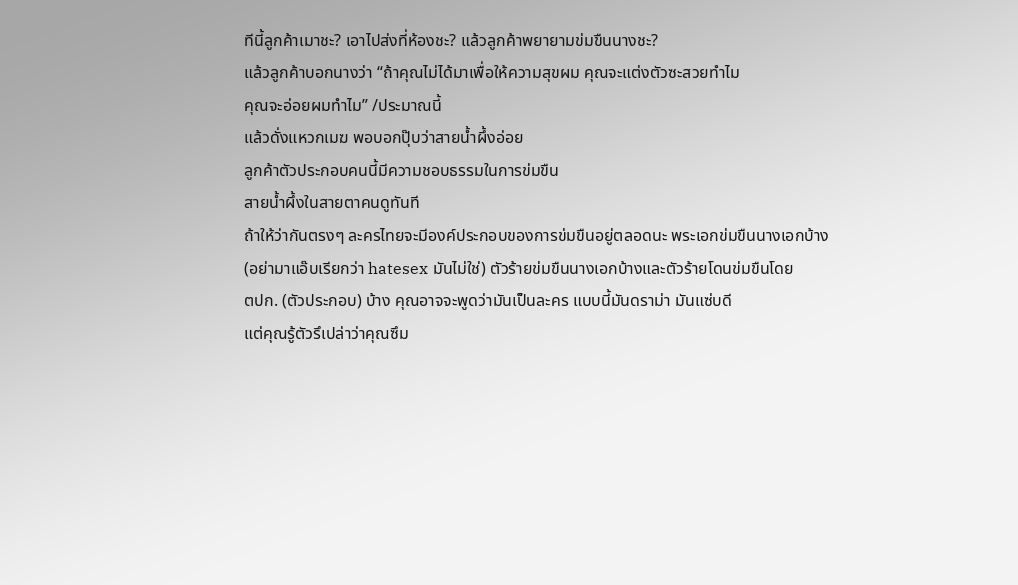ทีนี้ลูกค้าเมาชะ? เอาไปส่งที่ห้องชะ? แล้วลูกค้าพยายามข่มขืนนางชะ?
แล้วลูกค้าบอกนางว่า “ถ้าคุณไม่ได้มาเพื่อให้ความสุขผม คุณจะแต่งตัวซะสวยทำไม
คุณจะอ่อยผมทำไม” /ประมาณนี้
แล้วดั่งแหวกเมฆ พอบอกปุ๊บว่าสายน้ำผึ้งอ่อย
ลูกค้าตัวประกอบคนนี้มีความชอบธรรมในการข่มขืน
สายน้ำผึ้งในสายตาคนดูทันที
ถ้าให้ว่ากันตรงๆ ละครไทยจะมีองค์ประกอบของการข่มขืนอยู่ตลอดนะ พระเอกข่มขืนนางเอกบ้าง
(อย่ามาแอ๊บเรียกว่า hatesex มันไม่ใช่) ตัวร้ายข่มขืนนางเอกบ้างและตัวร้ายโดนข่มขืนโดย
ตปก. (ตัวประกอบ) บ้าง คุณอาจจะพูดว่ามันเป็นละคร แบบนี้มันดราม่า มันแซ่บดี
แต่คุณรู้ตัวรึเปล่าว่าคุณซึม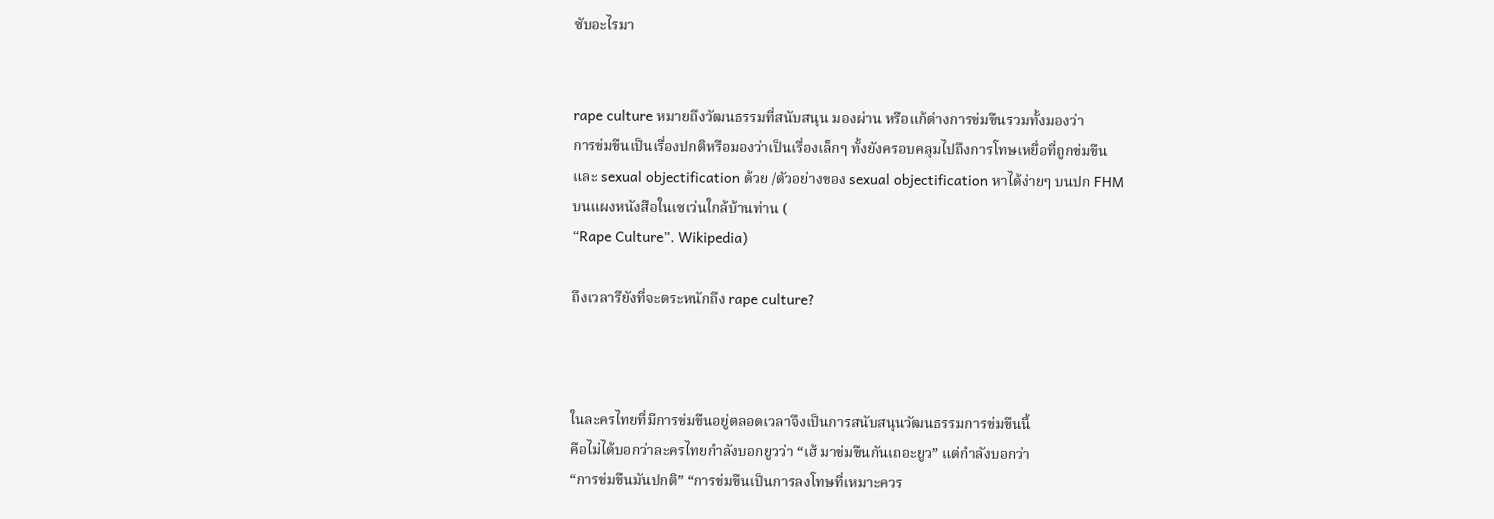ซับอะไรมา


rape culture หมายถึงวัฒนธรรมที่สนับสนุน มองผ่าน หรือแก้ต่างการข่มขืนรวมทั้งมองว่า
การข่มขืนเป็นเรื่องปกติหรือมองว่าเป็นเรื่องเล็กๆ ทั้งยังครอบคลุมไปถึงการโทษเหยื่อที่ถูกข่มขืน
และ sexual objectification ด้วย /ตัวอย่างของ sexual objectification หาได้ง่ายๆ บนปก FHM
บนแผงหนังสือในเซเว่นใกล้บ้านท่าน (
“Rape Culture”. Wikipedia)

ถึงเวลารึยังที่จะตระหนักถึง rape culture?



ในละครไทยที่มีการข่มขืนอยู่ตลอดเวลาจึงเป็นการสนับสนุนวัฒนธรรมการข่มขืนนี้
คือไม่ได้บอกว่าละครไทยกำลังบอกยูวว่า “เฮ้ มาข่มขืนกันเถอะยูว” แต่กำลังบอกว่า
“การข่มขืนมันปกติ” “การข่มขืนเป็นการลงโทษที่เหมาะควร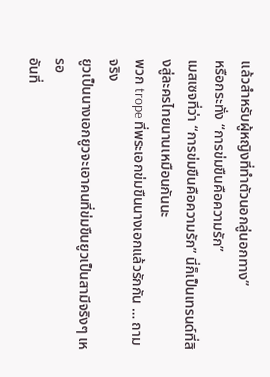แล้วสำหรับผู้หญิงที่ทำตัวนอกลู่นอกทาง”
หรือกระทั่ง “การข่มขืนคือความรัก”
เมสเซจที่ว่า “การข่มขืนคือความรัก” นี่ก็เป็นเทรนด์ที่สิงสู่ละครไทยนานเหมือนกันนะ
พวก trope ที่พระเอกข่มขืนนางเอกแล้วรักกัน … ถามจริง
ยูวเป็นนางเอกยูวจะเอาคนที่ข่มขืนยูวเป็นสามีจริงๆ เหรอ
อันที่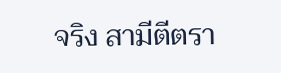จริง สามีตีตรา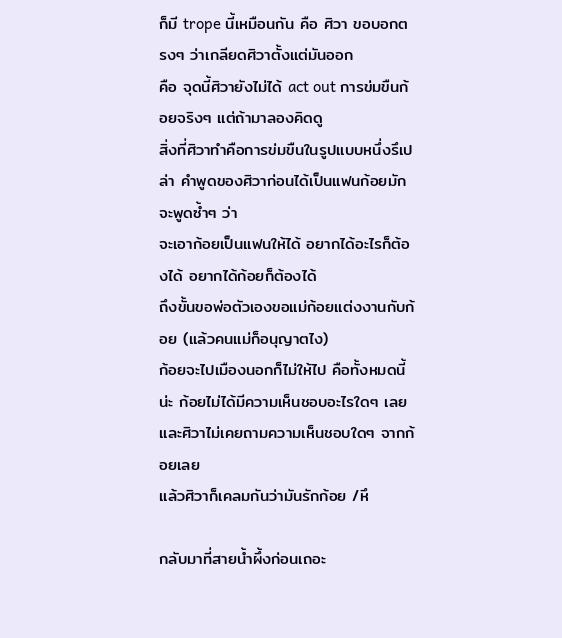ก็มี trope นี้เหมือนกัน คือ ศิวา ขอบอกตรงๆ ว่าเกลียดศิวาตั้งแต่มันออก
คือ จุดนี้ศิวายังไม่ได้ act out การข่มขืนก้อยจริงๆ แต่ถ้ามาลองคิดดู
สิ่งที่ศิวาทำคือการข่มขืนในรูปแบบหนึ่งรึเปล่า คำพูดของศิวาก่อนได้เป็นแฟนก้อยมักจะพูดซ้ำๆ ว่า
จะเอาก้อยเป็นแฟนให้ได้ อยากได้อะไรก็ต้องได้ อยากได้ก้อยก็ต้องได้
ถึงขั้นขอพ่อตัวเองขอแม่ก้อยแต่งงานกับก้อย (แล้วคนแม่ก็อนุญาตไง)
ก้อยจะไปเมืองนอกก็ไม่ให้ไป คือทั้งหมดนี้น่ะ ก้อยไม่ได้มีความเห็นชอบอะไรใดๆ เลย
และศิวาไม่เคยถามความเห็นชอบใดๆ จากก้อยเลย
แล้วศิวาก็เคลมกันว่ามันรักก้อย /หึ

กลับมาที่สายน้ำผึ้งก่อนเถอะ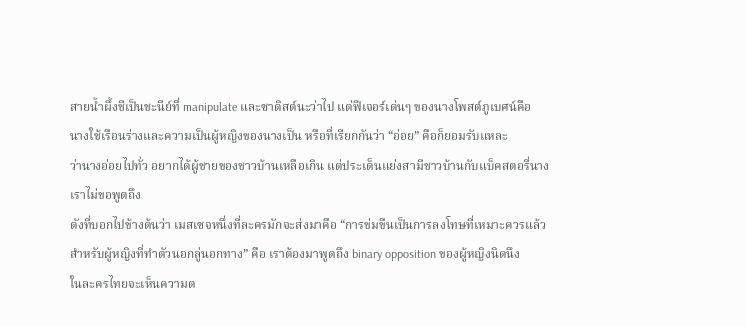สายน้ำผึ้งชีเป็นชะนีย์ที่ manipulate และซาดิสต์นะว่าไป แต่ฟีเจอร์เด่นๆ ของนางโพสต์ภูเบศน์คือ
นางใช้เรือนร่างและความเป็นผู้หญิงของนางเป็น หรือที่เรียกกันว่า “อ่อย” คือก็ยอมรับแหละ
ว่านางอ่อยไปทั่ว อยากได้ผู้ชายของชาวบ้านเหลือเกิน แต่ประเด็นแย่งสามีชาวบ้านกับแบ็คสตอรี่นาง
เราไม่ขอพูดถึง
ดังที่บอกไปข้างต้นว่า เมสเซจหนึ่งที่ละครมักจะส่งมาคือ “การข่มขืนเป็นการลงโทษที่เหมาะควรแล้ว
สำหรับผู้หญิงที่ทำตัวนอกลู่นอกทาง” คือ เราต้องมาพูดถึง binary opposition ของผู้หญิงนิดนึง
ในละครไทยจะเห็นความต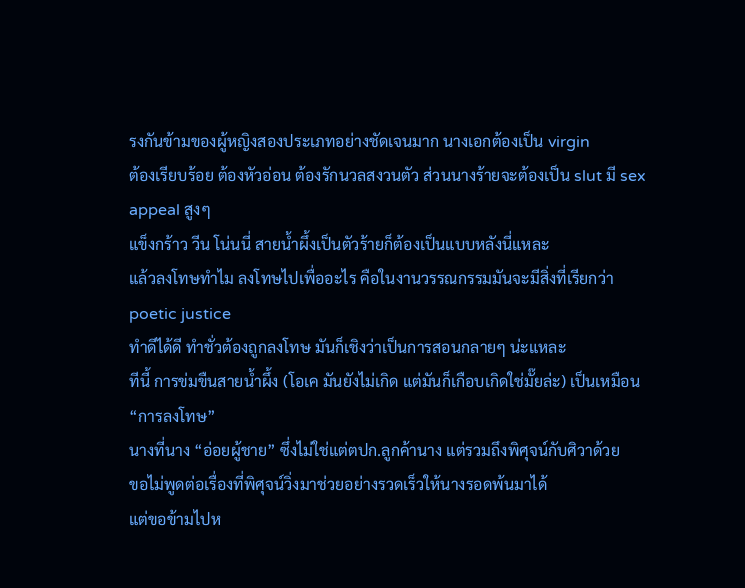รงกันข้ามของผู้หญิงสองประเภทอย่างชัดเจนมาก นางเอกต้องเป็น virgin
ต้องเรียบร้อย ต้องหัวอ่อน ต้องรักนวลสงวนตัว ส่วนนางร้ายจะต้องเป็น slut มี sex appeal สูงๆ
แข็งกร้าว วีน โน่นนี่ สายน้ำผึ้งเป็นตัวร้ายก็ต้องเป็นแบบหลังนี่แหละ
แล้วลงโทษทำไม ลงโทษไปเพื่ออะไร คือในงานวรรณกรรมมันจะมีสิ่งที่เรียกว่า poetic justice
ทำดีได้ดี ทำชั่วต้องถูกลงโทษ มันก็เชิงว่าเป็นการสอนกลายๆ น่ะแหละ
ทีนี้ การข่มขืนสายน้ำผึ้ง (โอเค มันยังไม่เกิด แต่มันก็เกือบเกิดใช่มั๊ยล่ะ) เป็นเหมือน “การลงโทษ”
นางที่นาง “อ่อยผู้ชาย” ซึ่งไม่ใช่แต่ตปก.ลูกค้านาง แต่รวมถึงพิศุจน์กับศิวาด้วย
ขอไม่พูดต่อเรื่องที่พิศุจน์วิ่งมาช่วยอย่างรวดเร็วให้นางรอดพ้นมาได้
แต่ขอข้ามไปห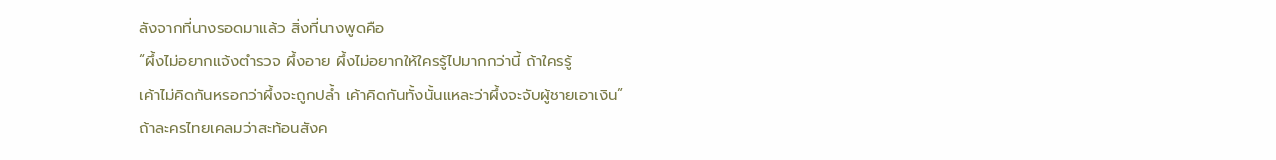ลังจากที่นางรอดมาแล้ว สิ่งที่นางพูดคือ
“ผึ้งไม่อยากแจ้งตำรวจ ผึ้งอาย ผึ้งไม่อยากให้ใครรู้ไปมากกว่านี้ ถ้าใครรู้
เค้าไม่คิดกันหรอกว่าผึ้งจะถูกปล้ำ เค้าคิดกันทั้งนั้นแหละว่าผึ้งจะจับผู้ชายเอาเงิน”
ถ้าละครไทยเคลมว่าสะท้อนสังค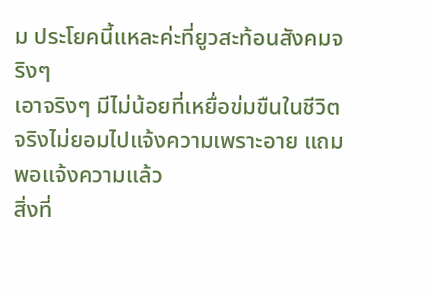ม ประโยคนี้แหละค่ะที่ยูวสะท้อนสังคมจริงๆ
เอาจริงๆ มีไม่น้อยที่เหยื่อข่มขืนในชีวิตจริงไม่ยอมไปแจ้งความเพราะอาย แถมพอแจ้งความแล้ว
สิ่งที่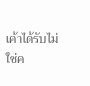เค้าได้รับไม่ใช่ค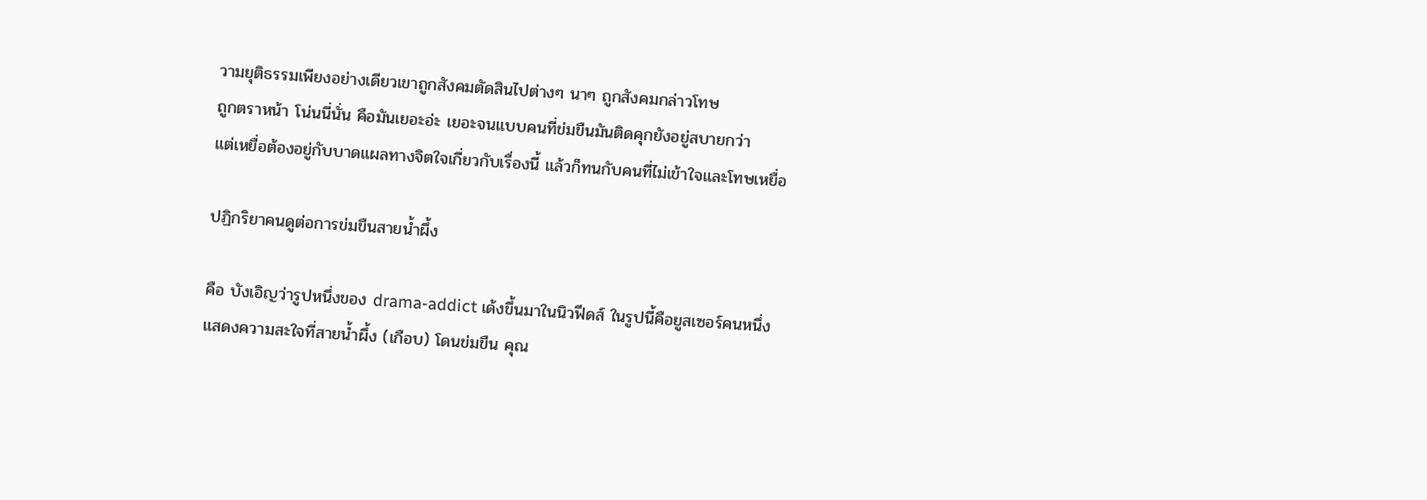วามยุติธรรมเพียงอย่างเดียวเขาถูกสังคมตัดสินไปต่างๆ นาๆ ถูกสังคมกล่าวโทษ
ถูกตราหน้า โน่นนี่นั่น คือมันเยอะอ่ะ เยอะจนแบบคนที่ข่มขืนมันติดคุกยังอยู่สบายกว่า
แต่เหยื่อต้องอยู่กับบาดแผลทางจิตใจเกี่ยวกับเรื่องนี้ แล้วก็ทนกับคนที่ไม่เข้าใจและโทษเหยื่อ

ปฏิกริยาคนดูต่อการข่มขืนสายน้ำผึ้ง

คือ บังเอิญว่ารูปหนึ่งของ drama-addict เด้งขึ้นมาในนิวฟีดส์ ในรูปนี้คือยูสเซอร์คนหนึ่ง
แสดงความสะใจที่สายน้ำผึ้ง (เกือบ) โดนข่มขืน คุณ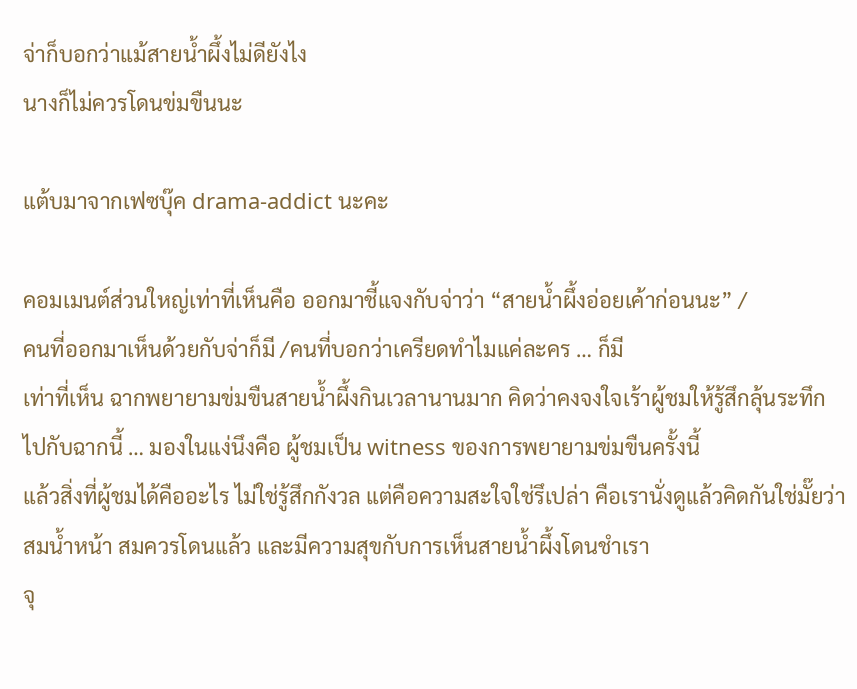จ่าก็บอกว่าแม้สายน้ำผึ้งไม่ดียังไง
นางก็ไม่ควรโดนข่มขืนนะ

แต้บมาจากเฟซบุ๊ค drama-addict นะคะ

คอมเมนต์ส่วนใหญ่เท่าที่เห็นคือ ออกมาชี้แจงกับจ่าว่า “สายน้ำผึ้งอ่อยเค้าก่อนนะ” /
คนที่ออกมาเห็นด้วยกับจ่าก็มี /คนที่บอกว่าเครียดทำไมแค่ละคร … ก็มี
เท่าที่เห็น ฉากพยายามข่มขืนสายน้ำผึ้งกินเวลานานมาก คิดว่าคงจงใจเร้าผู้ชมให้รู้สึกลุ้นระทึก
ไปกับฉากนี้ … มองในแง่นึงคือ ผู้ชมเป็น witness ของการพยายามข่มขืนครั้งนี้
แล้วสิ่งที่ผู้ชมได้คืออะไร ไม่ใช่รู้สึกกังวล แต่คือความสะใจใช่รึเปล่า คือเรานั่งดูแล้วคิดกันใช่มั๊ยว่า
สมน้ำหน้า สมควรโดนแล้ว และมีความสุขกับการเห็นสายน้ำผึ้งโดนชำเรา
จุ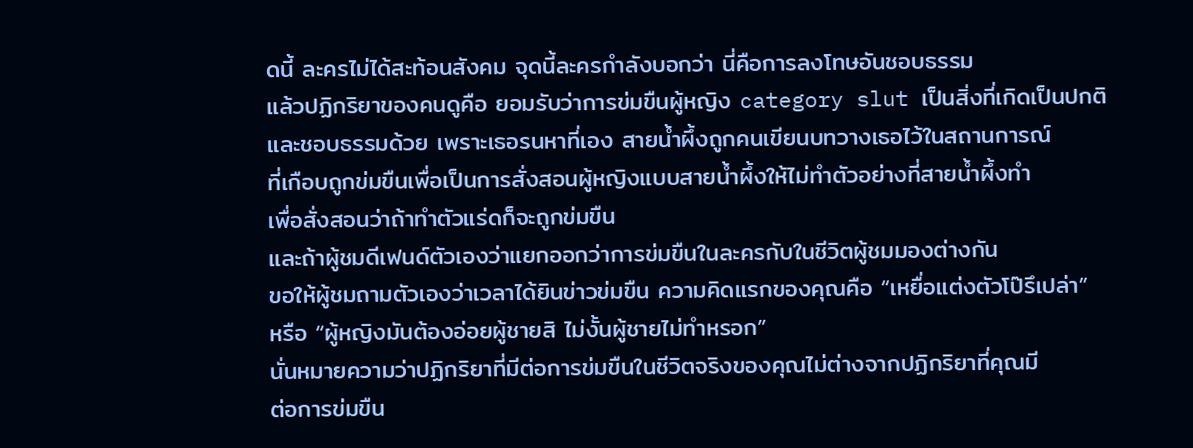ดนี้ ละครไม่ได้สะท้อนสังคม จุดนี้ละครกำลังบอกว่า นี่คือการลงโทษอันชอบธรรม
แล้วปฏิกริยาของคนดูคือ ยอมรับว่าการข่มขืนผู้หญิง category slut เป็นสิ่งที่เกิดเป็นปกติ
และชอบธรรมด้วย เพราะเธอรนหาที่เอง สายน้ำผึ้งถูกคนเขียนบทวางเธอไว้ในสถานการณ์
ที่เกือบถูกข่มขืนเพื่อเป็นการสั่งสอนผู้หญิงแบบสายน้ำผึ้งให้ไม่ทำตัวอย่างที่สายน้ำผึ้งทำ
เพื่อสั่งสอนว่าถ้าทำตัวแร่ดก็จะถูกข่มขืน
และถ้าผู้ชมดีเฟนด์ตัวเองว่าแยกออกว่าการข่มขืนในละครกับในชีวิตผู้ชมมองต่างกัน
ขอให้ผู้ชมถามตัวเองว่าเวลาได้ยินข่าวข่มขืน ความคิดแรกของคุณคือ “เหยื่อแต่งตัวโป๊รึเปล่า”
หรือ “ผู้หญิงมันต้องอ่อยผู้ชายสิ ไม่งั้นผู้ชายไม่ทำหรอก”
นั่นหมายความว่าปฏิกริยาที่มีต่อการข่มขืนในชีวิตจริงของคุณไม่ต่างจากปฏิกริยาที่คุณมี
ต่อการข่มขืน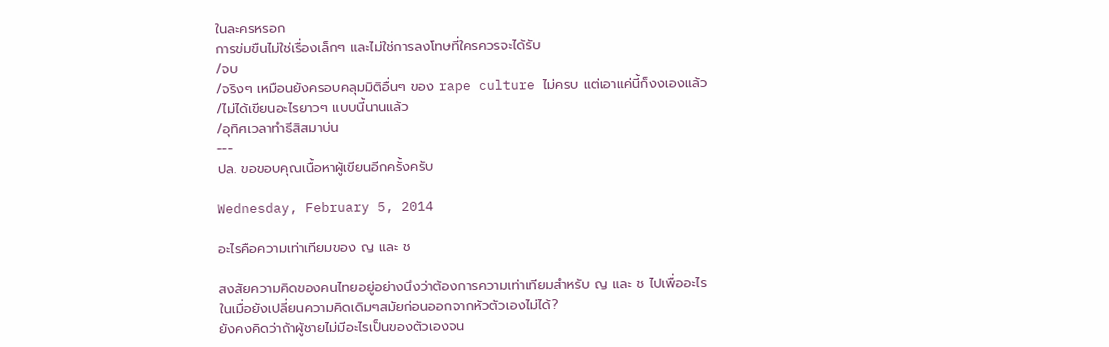ในละครหรอก
การข่มขืนไม่ใช่เรื่องเล็กๆ และไม่ใช่การลงโทษที่ใครควรจะได้รับ
/จบ
/จริงๆ เหมือนยังครอบคลุมมิติอื่นๆ ของ rape culture ไม่ครบ แต่เอาแค่นี้ก็งงเองแล้ว
/ไม่ได้เขียนอะไรยาวๆ แบบนี้นานแล้ว
/อุทิศเวลาทำธีสิสมาบ่น
---
ปล. ขอขอบคุณเนื้อหาผู้เขียนอีกครั้งครับ

Wednesday, February 5, 2014

อะไรคือความเท่าเทียมของ ญ และ ช

สงสัยความคิดของคนไทยอยู่อย่างนึงว่าต้องการความเท่าเทียมสำหรับ ญ และ ช ไปเพื่ออะไร
ในเมื่อยังเปลี่ยนความคิดเดิมๆสมัยก่อนออกจากหัวตัวเองไม่ได้?
ยังคงคิดว่าถ้าผู้ชายไม่มีอะไรเป็นของตัวเองจน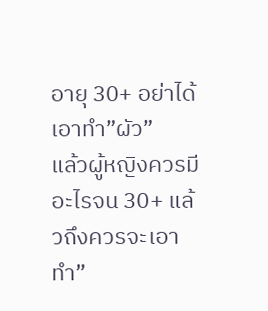อายุ 30+ อย่าได้เอาทำ”ผัว”
แล้วผู้หญิงควรมีอะไรจน 30+ แล้วถึงควรจะเอาทำ”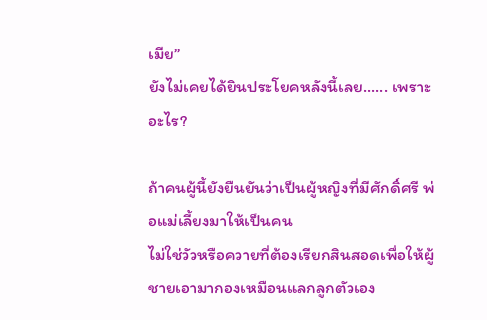เมีย”
ยังไม่เคยได้ยินประโยคหลังนี้เลย...... เพราะอะไร?

ถ้าคนผู้นี้ยังยืนยันว่าเป็นผู้หญิงที่มีศักดิ์ศรี พ่อแม่เลี้ยงมาให้เป็นคน
ไม่ใช่วัวหรือควายที่ต้องเรียกสินสอดเพื่อให้ผู้ชายเอามากองเหมือนแลกลูกตัวเอง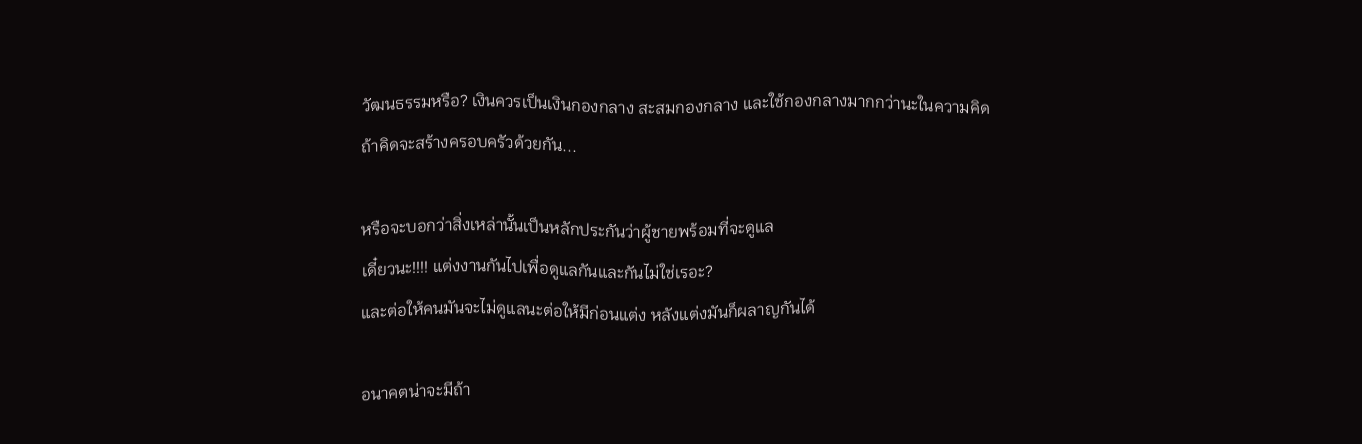วัฒนธรรมหรือ? เงินควรเป็นเงินกองกลาง สะสมกองกลาง และใช้กองกลางมากกว่านะในความคิด
ถ้าคิดจะสร้างครอบครัวด้วยกัน...

หรือจะบอกว่าสิ่งเหล่านั้นเป็นหลักประกันว่าผู้ชายพร้อมที่จะดูแล
เดี๋ยวนะ!!!! แต่งงานกันไปเพื่อดูแลกันและกันไม่ใช่เรอะ?
และต่อให้คนมันจะไม่ดูแลนะต่อให้มีก่อนแต่ง หลังแต่งมันก็ผลาญกันได้

อนาคตน่าจะมีถ้า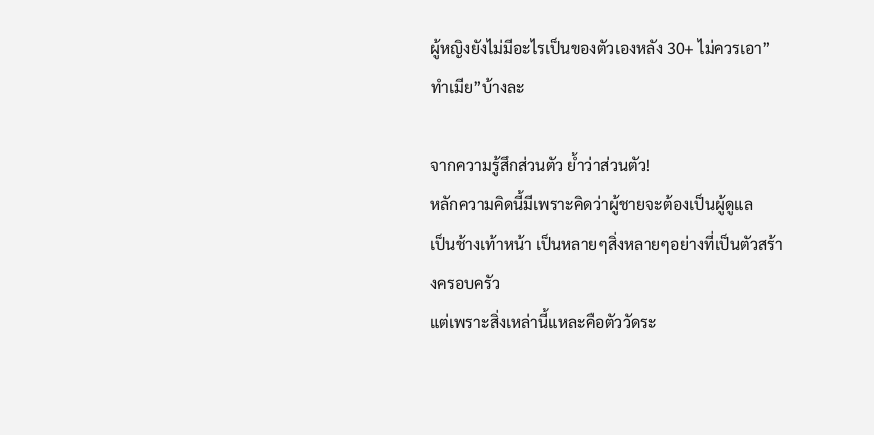ผู้หญิงยังไม่มีอะไรเป็นของตัวเองหลัง 30+ ไม่ควรเอา”ทำเมีย”บ้างละ

จากความรู้สึกส่วนตัว ย้ำว่าส่วนตัว!
หลักความคิดนี้มีเพราะคิดว่าผู้ชายจะต้องเป็นผู้ดูแล
เป็นช้างเท้าหน้า เป็นหลายๆสิ่งหลายๆอย่างที่เป็นตัวสร้างครอบครัว
แต่เพราะสิ่งเหล่านี้แหละคือตัววัดระ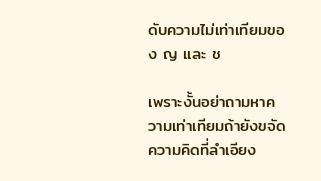ดับความไม่เท่าเทียมของ ญ และ ช

เพราะงั้นอย่าถามหาความเท่าเทียมถ้ายังขจัดความคิดที่ลำเอียง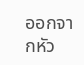ออกจากหัว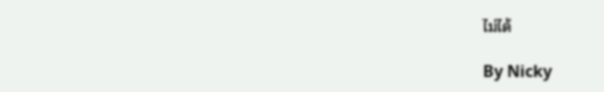ไม่ได้

By Nicky